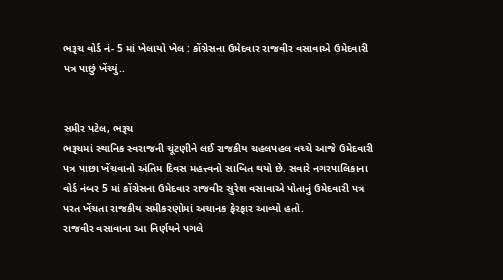ભરૂચ વોર્ડ નં- 5 માં ખેલાયો ખેલ : કોંગ્રેસના ઉમેદવાર રાજવીર વસાવાએ ઉમેદવારી પત્ર પાછું ખેંચ્યું..


સમીર પટેલ, ભરૂચ
ભરૂચમાં સ્થાનિક સ્વરાજની ચૂંટણીને લઈ રાજકીય ચહલપહલ વચ્ચે આજે ઉમેદવારી પત્ર પાછા ખેંચવાનો અંતિમ દિવસ મહત્ત્વનો સાબિત થયો છે. સવારે નગરપાલિકાના વોર્ડ નંબર 5 માં કોંગ્રેસના ઉમેદવાર રાજવીર સુરેશ વસાવાએ પોતાનું ઉમેદવારી પત્ર પરત ખેંચતા રાજકીય સમીકરણોમાં અચાનક ફેરફાર આવ્યો હતો.
રાજવીર વસાવાના આ નિર્ણયને પગલે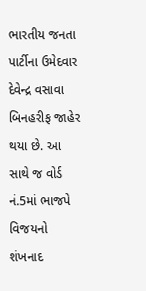ભારતીય જનતા પાર્ટીના ઉમેદવાર દેવેન્દ્ર વસાવા બિનહરીફ જાહેર થયા છે. આ સાથે જ વોર્ડ નં.5માં ભાજપે વિજયનો શંખનાદ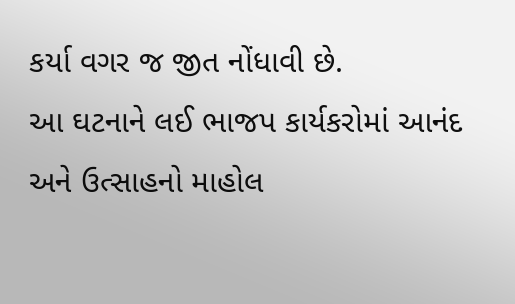કર્યા વગર જ જીત નોંધાવી છે.
આ ઘટનાને લઈ ભાજપ કાર્યકરોમાં આનંદ અને ઉત્સાહનો માહોલ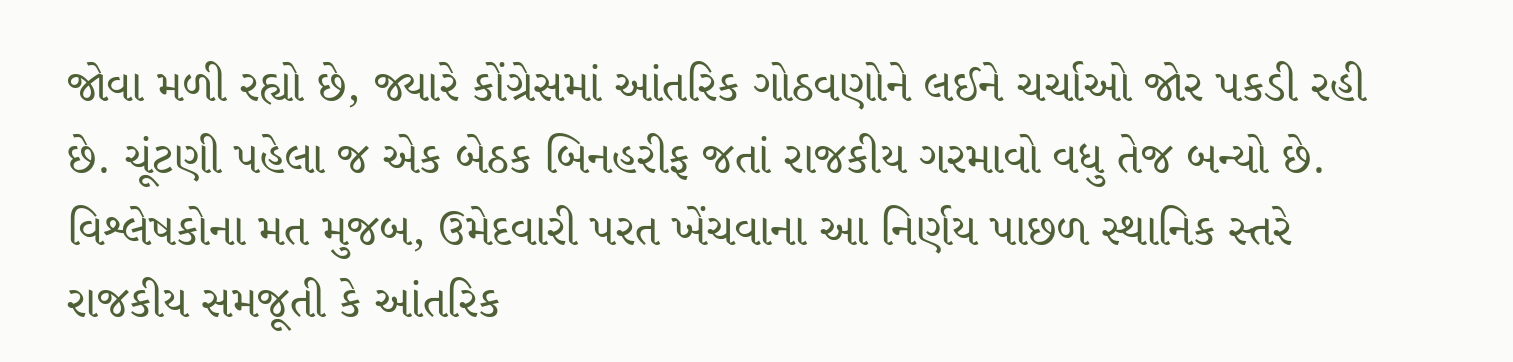જોવા મળી રહ્યો છે, જ્યારે કોંગ્રેસમાં આંતરિક ગોઠવણોને લઈને ચર્ચાઓ જોર પકડી રહી છે. ચૂંટણી પહેલા જ એક બેઠક બિનહરીફ જતાં રાજકીય ગરમાવો વધુ તેજ બન્યો છે.
વિશ્લેષકોના મત મુજબ, ઉમેદવારી પરત ખેંચવાના આ નિર્ણય પાછળ સ્થાનિક સ્તરે રાજકીય સમજૂતી કે આંતરિક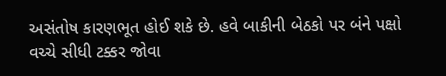અસંતોષ કારણભૂત હોઈ શકે છે. હવે બાકીની બેઠકો પર બંને પક્ષો વચ્ચે સીધી ટક્કર જોવા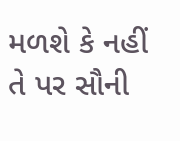મળશે કે નહીં તે પર સૌની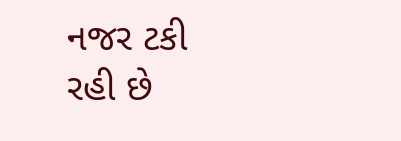નજર ટકી રહી છે